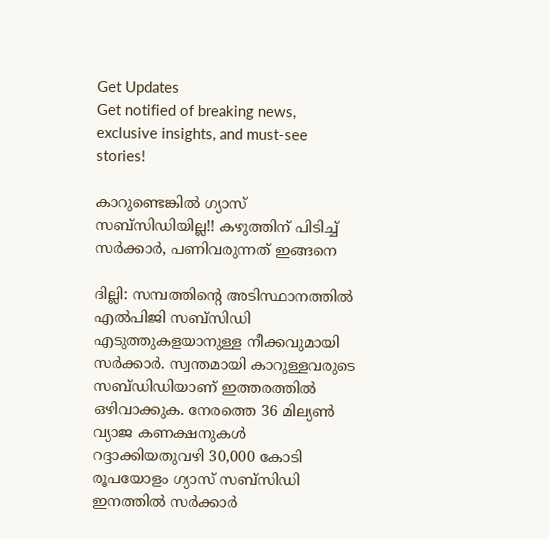Get Updates
Get notified of breaking news, exclusive insights, and must-see stories!

കാറുണ്ടെങ്കില്‍ ഗ്യാസ് സബ്സിഡിയില്ല!! കഴുത്തിന് പിടിച്ച് സര്‍ക്കാര്‍, പണിവരുന്നത് ഇങ്ങനെ

ദില്ലി: സമ്പത്തിന്‍റെ അടിസ്ഥാനത്തില്‍ എല്‍പിജി സബ്സിഡി എടുത്തുകളയാനുള്ള നീക്കവുമായി സര്‍ക്കാര്‍. സ്വന്തമായി കാറുള്ളവരുടെ സബ്ഡിഡിയാണ് ഇത്തരത്തില്‍ ഒഴിവാക്കുക. നേരത്തെ 36 മില്യണ്‍ വ്യാജ കണക്ഷനുകള്‍ റദ്ദാക്കിയതുവഴി 30,000 കോടി രൂപയോളം ഗ്യാസ് സബ്സിഡി ഇനത്തില്‍ സര്‍ക്കാര്‍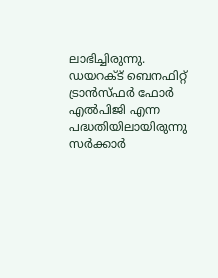ലാഭിച്ചിരുന്നു. ഡയറക്ട് ബെനഫിറ്റ് ട്രാന്‍സ്ഫര്‍ ഫോര്‍ എല്‍പിജി എന്ന പദ്ധതിയിലായിരുന്നു സര്‍ക്കാര്‍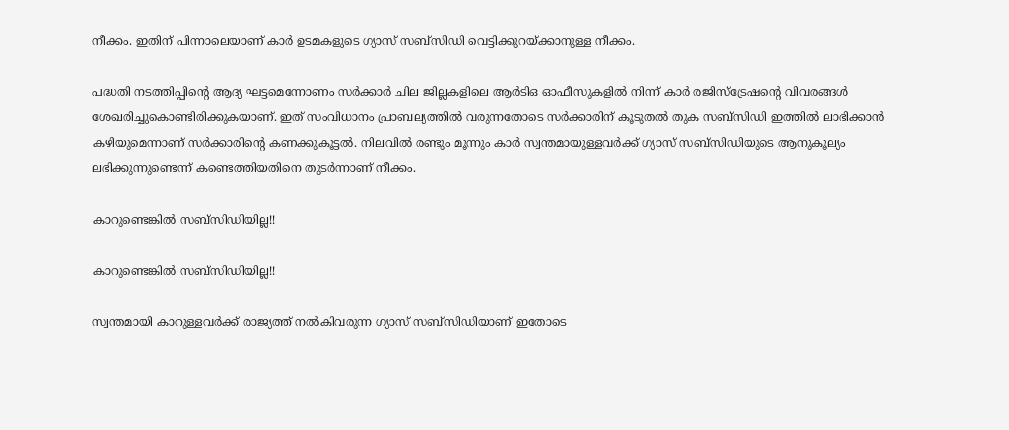നീക്കം. ഇതിന് പിന്നാലെയാണ് കാര്‍ ഉടമകളുടെ ഗ്യാസ് സബ്സിഡി വെട്ടിക്കുറയ്ക്കാനുള്ള നീക്കം.

പദ്ധതി നടത്തിപ്പിന്‍റെ ആദ്യ ഘട്ടമെന്നോണം സര്‍ക്കാര്‍ ചില ജില്ലകളിലെ ആര്‍ടിഒ ഓഫീസുകളില്‍ നിന്ന് കാര്‍ രജിസ്ട്രേഷന്‍റെ വിവരങ്ങള്‍ ശേഖരിച്ചുകൊണ്ടിരിക്കുകയാണ്. ഇത് സംവിധാനം പ്രാബല്യത്തില്‍ വരുന്നതോടെ സര്‍ക്കാരിന് കൂടുതല്‍ തുക സബ്സിഡി ഇത്തില്‍ ലാഭിക്കാന്‍ കഴിയുമെന്നാണ് സര്‍ക്കാരിന്‍റെ കണക്കുകൂട്ടല്‍. നിലവില്‍ രണ്ടും മൂന്നും കാര്‍ സ്വന്തമായുള്ളവര്‍ക്ക് ഗ്യാസ് സബ്സിഡിയുടെ ആനുകൂല്യം ലഭിക്കുന്നുണ്ടെന്ന് കണ്ടെത്തിയതിനെ തുടര്‍ന്നാണ് നീക്കം.

കാറുണ്ടെങ്കില്‍ സബ്സിഡിയില്ല!!

കാറുണ്ടെങ്കില്‍ സബ്സിഡിയില്ല!!

സ്വന്തമായി കാറുള്ളവര്‍ക്ക് രാജ്യത്ത് നല്‍കിവരുന്ന ഗ്യാസ് സബ്സിഡിയാണ് ഇതോടെ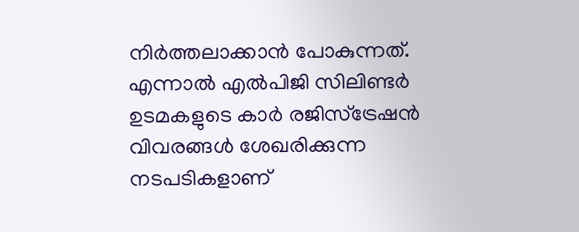നിര്‍ത്തലാക്കാന്‍ പോകുന്നത്. എന്നാല്‍ എല്‍പിജി സിലിണ്ടര്‍ ഉടമകളുടെ കാര്‍ രജിസ്ട്രേഷന്‍ വിവരങ്ങള്‍ ശേഖരിക്കുന്ന നടപടികളാണ്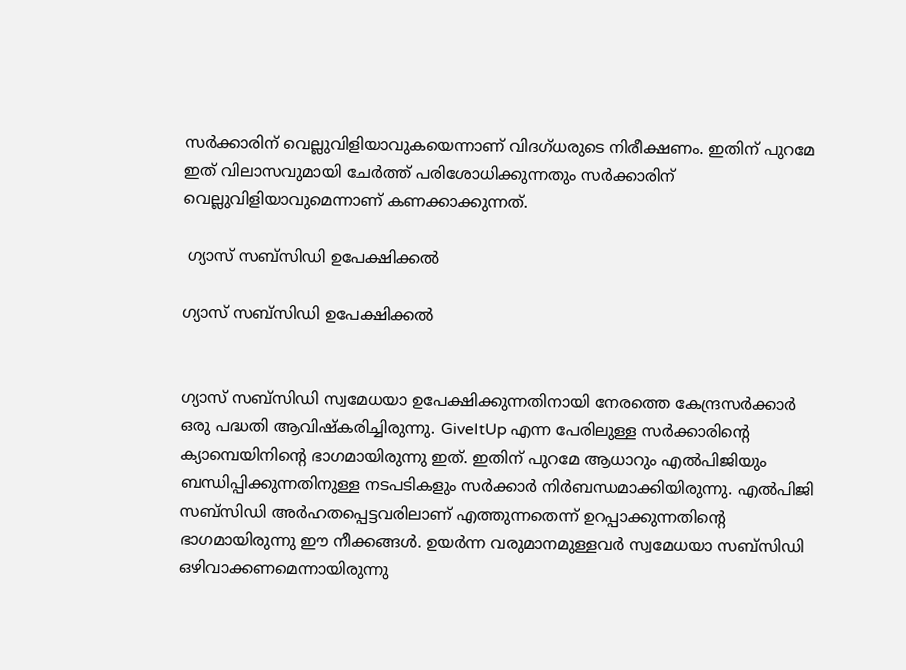സര്‍ക്കാരിന് വെല്ലുവിളിയാവുകയെന്നാണ് വിദഗ്ധരുടെ നിരീക്ഷണം. ഇതിന് പുറമേ ഇത് വിലാസവുമായി ചേര്‍ത്ത് പരിശോധിക്കുന്നതും സര്‍ക്കാരിന് വെല്ലുവിളിയാവുമെന്നാണ് കണക്കാക്കുന്നത്.

 ഗ്യാസ് സബ്സിഡി ഉപേക്ഷിക്കല്‍

ഗ്യാസ് സബ്സിഡി ഉപേക്ഷിക്കല്‍


ഗ്യാസ് സബ്സിഡി സ്വമേധയാ ഉപേക്ഷിക്കുന്നതിനായി നേരത്തെ കേന്ദ്രസര്‍ക്കാര്‍ ഒരു പദ്ധതി ആവിഷ്കരിച്ചിരുന്നു. GiveItUp എന്ന പേരിലുള്ള സര്‍ക്കാരിന്‍റെ ക്യാമ്പെയിനിന്‍റെ ഭാഗമായിരുന്നു ഇത്. ഇതിന് പുറമേ ആധാറും എല്‍പിജിയും ബന്ധിപ്പിക്കുന്നതിനുള്ള നടപടികളും സര്‍ക്കാര്‍ നിര്‍ബന്ധമാക്കിയിരുന്നു. എല്‍പിജി സബ്സിഡി അര്‍ഹതപ്പെട്ടവരിലാണ് എത്തുന്നതെന്ന് ഉറപ്പാക്കുന്നതിന്‍റെ ഭാഗമായിരുന്നു ഈ നീക്കങ്ങള്‍. ഉയര്‍ന്ന വരുമാനമുള്ളവര്‍ സ്വമേധയാ സബ്‌സിഡി ഒഴിവാക്കണമെന്നായിരുന്നു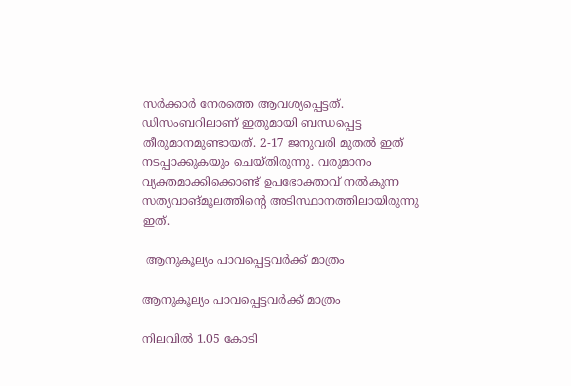സര്‍ക്കാര്‍ നേരത്തെ ആവശ്യപ്പെട്ടത്. ഡിസംബറിലാണ് ഇതുമായി ബന്ധപ്പെട്ട തീരുമാനമുണ്ടായത്. 2-17 ജനുവരി മുതല്‍ ഇത് നടപ്പാക്കുകയും ചെയ്തിരുന്നു. വരുമാനം വ്യക്തമാക്കിക്കൊണ്ട് ഉപഭോക്താവ് നല്‍കുന്ന സത്യവാങ്മൂലത്തിന്റെ അടിസ്ഥാനത്തിലായിരുന്നു ഇത്.

 ആനുകൂല്യം പാവപ്പെട്ടവര്‍ക്ക് മാത്രം

ആനുകൂല്യം പാവപ്പെട്ടവര്‍ക്ക് മാത്രം

നിലവില്‍ 1.05 കോടി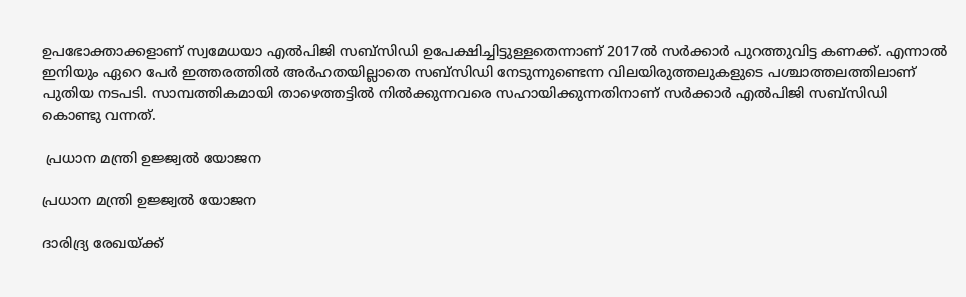ഉപഭോക്താക്കളാണ് സ്വമേധയാ എല്‍പിജി സബ്‌സിഡി ഉപേക്ഷിച്ചിട്ടുള്ളതെന്നാണ് 2017ല്‍ സര്‍ക്കാര്‍ പുറത്തുവിട്ട കണക്ക്. എന്നാല്‍ ഇനിയും ഏറെ പേര്‍ ഇത്തരത്തില്‍ അര്‍ഹതയില്ലാതെ സബ്‌സിഡി നേടുന്നുണ്ടെന്ന വിലയിരുത്തലുകളുടെ പശ്ചാത്തലത്തിലാണ് പുതിയ നടപടി. സാമ്പത്തികമായി താഴെത്തട്ടില്‍ നില്‍ക്കുന്നവരെ സഹായിക്കുന്നതിനാണ് സര്‍ക്കാര്‍ എല്‍പിജി സബ്‌സിഡി കൊണ്ടു വന്നത്.

 പ്രധാന മന്ത്രി ഉജ്ജ്വല്‍ യോജന

പ്രധാന മന്ത്രി ഉജ്ജ്വല്‍ യോജന

ദാരിദ്ര്യ രേഖയ്ക്ക്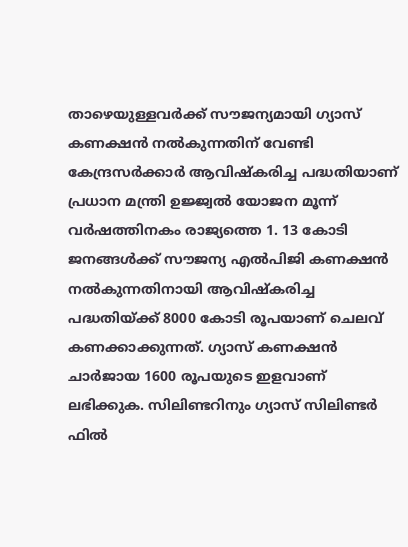താഴെയുള്ളവര്‍ക്ക് സൗജന്യമായി ഗ്യാസ് കണക്ഷന്‍ നല്‍കുന്നതിന് വേണ്ടി കേന്ദ്രസര്‍ക്കാര്‍ ആവിഷ്കരിച്ച പദ്ധതിയാണ് പ്രധാന മന്ത്രി ഉജ്ജ്വല്‍ യോജന മൂന്ന് വര്‍ഷത്തിനകം രാജ്യത്തെ 1. 13 കോടി ജനങ്ങള്‍ക്ക് സൗജന്യ എല്‍പിജി കണക്ഷന്‍ നല്‍കുന്നതിനായി ആവിഷ്കരിച്ച പദ്ധതിയ്ക്ക് 8000 കോടി രൂപയാണ് ചെലവ് കണക്കാക്കുന്നത്. ഗ്യാസ് കണക്ഷന്‍ ചാര്‍ജായ 1600 രൂപയുടെ ഇളവാണ് ലഭിക്കുക. സിലിണ്ടറിനും ഗ്യാസ് സിലിണ്ടര്‍ ഫില്‍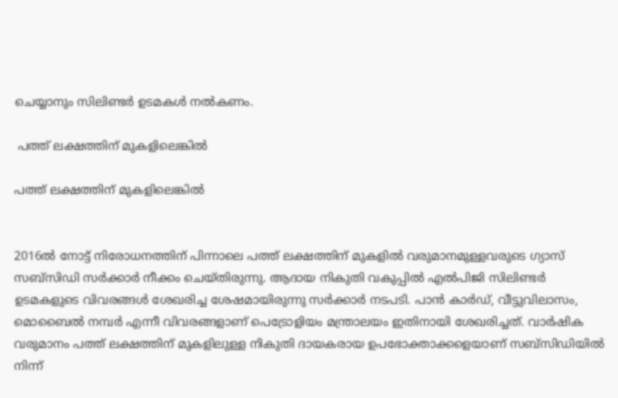ചെയ്യാനും സിലിണ്ടര്‍ ഉടമകള്‍ നല്‍കണം.

 പത്ത് ലക്ഷത്തിന് മുകളിലെങ്കില്‍

പത്ത് ലക്ഷത്തിന് മുകളിലെങ്കില്‍


2016ല്‍ നോട്ട് നിരോധനത്തിന് പിന്നാലെ പത്ത് ലക്ഷത്തിന് മുകളില്‍ വരുമാനമുള്ളവരുടെ ഗ്യാസ് സബ്സിഡ‍ി സര്‍ക്കാര്‍ നീക്കം ചെയ്തിരുന്നു. ആദായ നികുതി വകുപ്പില്‍ എല്‍പിജി സിലിണ്ടര്‍ ഉടമകളുടെ വിവരങ്ങള്‍ ശേഖരിച്ച ശേഷമായിരുന്നു സര്‍ക്കാര്‍ നടപടി. പാന്‍ കാര്‍ഡ്, വീട്ടുവിലാസം, മൊബൈല്‍ നമ്പര്‍ എന്നീ വിവരങ്ങളാണ് പെട്രോളിയം മന്ത്രാലയം ഇതിനായി ശേഖരിച്ചത്. വാര്‍ഷിക വരുമാനം പത്ത് ലക്ഷത്തിന് മുകളിലുള്ള നികുതി ദായകരായ ഉപഭോക്താക്കളെയാണ് സബ്‌സിഡിയില്‍ നിന്ന്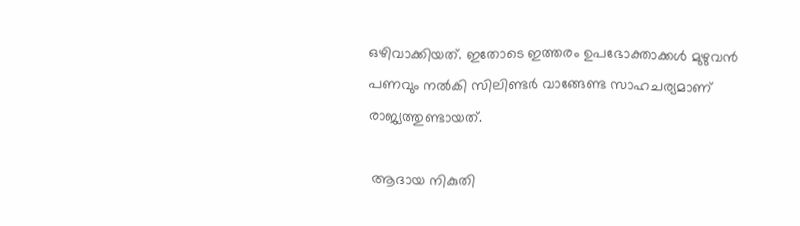ഒഴിവാക്കിയത്. ഇതോടെ ഇത്തരം ഉപഭോക്താക്കള്‍ മുഴുവന്‍ പണവും നല്‍കി സിലിണ്ടര്‍ വാങ്ങേണ്ട സാഹചര്യമാണ് രാജ്യത്തുണ്ടായത്.

 ആദായ നികുതി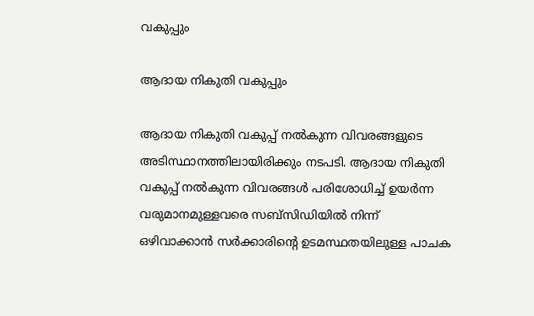വകുപ്പും

ആദായ നികുതി വകുപ്പും

ആദായ നികുതി വകുപ്പ് നല്‍കുന്ന വിവരങ്ങളുടെ അടിസ്ഥാനത്തിലായിരിക്കും നടപടി. ആദായ നികുതി വകുപ്പ് നല്‍കുന്ന വിവരങ്ങള്‍ പരിശോധിച്ച് ഉയര്‍ന്ന വരുമാനമുള്ളവരെ സബ്‌സിഡിയില്‍ നിന്ന് ഒഴിവാക്കാന്‍ സര്‍ക്കാരിന്റെ ഉടമസ്ഥതയിലുള്ള പാചക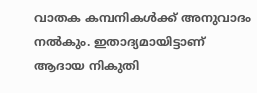വാതക കമ്പനികള്‍ക്ക് അനുവാദം നല്‍കും. ഇതാദ്യമായിട്ടാണ് ആദായ നികുതി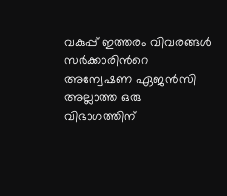വകുപ്പ് ഇത്തരം വിവരങ്ങള്‍ സര്‍ക്കാരിന്‍റെ അന്വേഷണ ഏജന്‍സി അല്ലാത്ത ഒരു വിഭാഗത്തിന്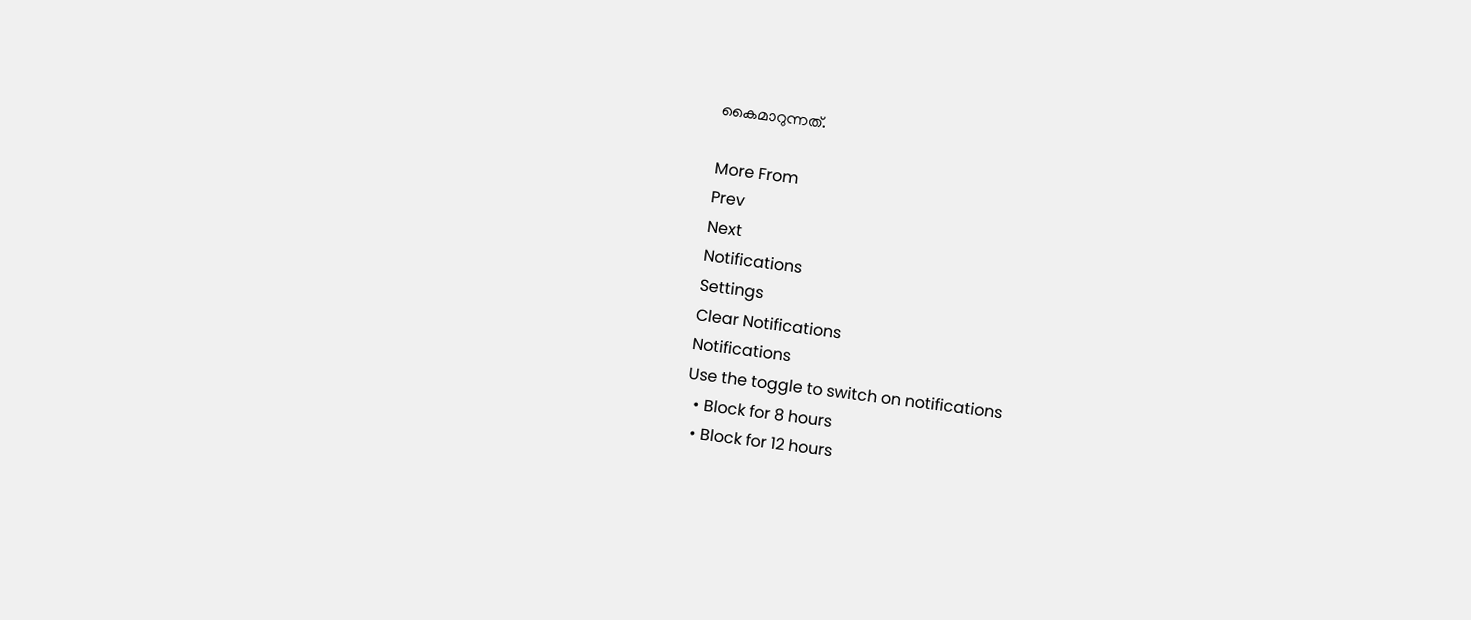കൈമാറുന്നത്.

More From
Prev
Next
Notifications
Settings
Clear Notifications
Notifications
Use the toggle to switch on notifications
  • Block for 8 hours
  • Block for 12 hours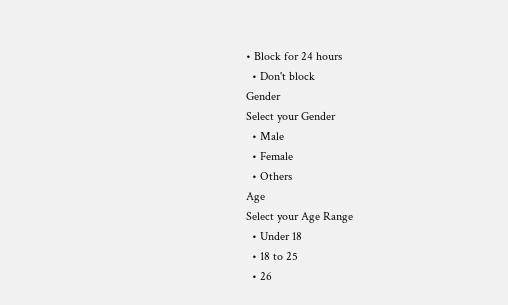• Block for 24 hours
  • Don't block
Gender
Select your Gender
  • Male
  • Female
  • Others
Age
Select your Age Range
  • Under 18
  • 18 to 25
  • 26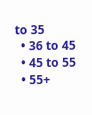to 35
  • 36 to 45
  • 45 to 55
  • 55+